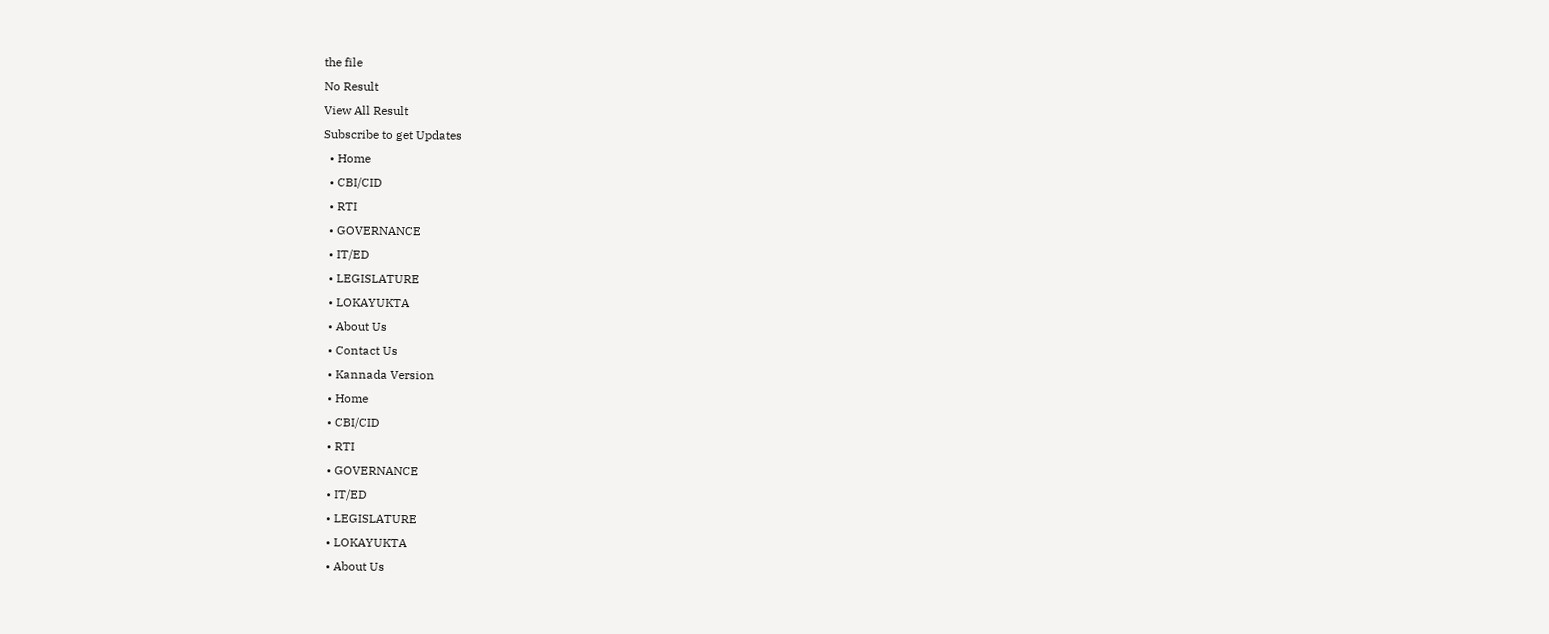the file
No Result
View All Result
Subscribe to get Updates
  • Home
  • CBI/CID
  • RTI
  • GOVERNANCE
  • IT/ED
  • LEGISLATURE
  • LOKAYUKTA
  • About Us
  • Contact Us
  • Kannada Version
  • Home
  • CBI/CID
  • RTI
  • GOVERNANCE
  • IT/ED
  • LEGISLATURE
  • LOKAYUKTA
  • About Us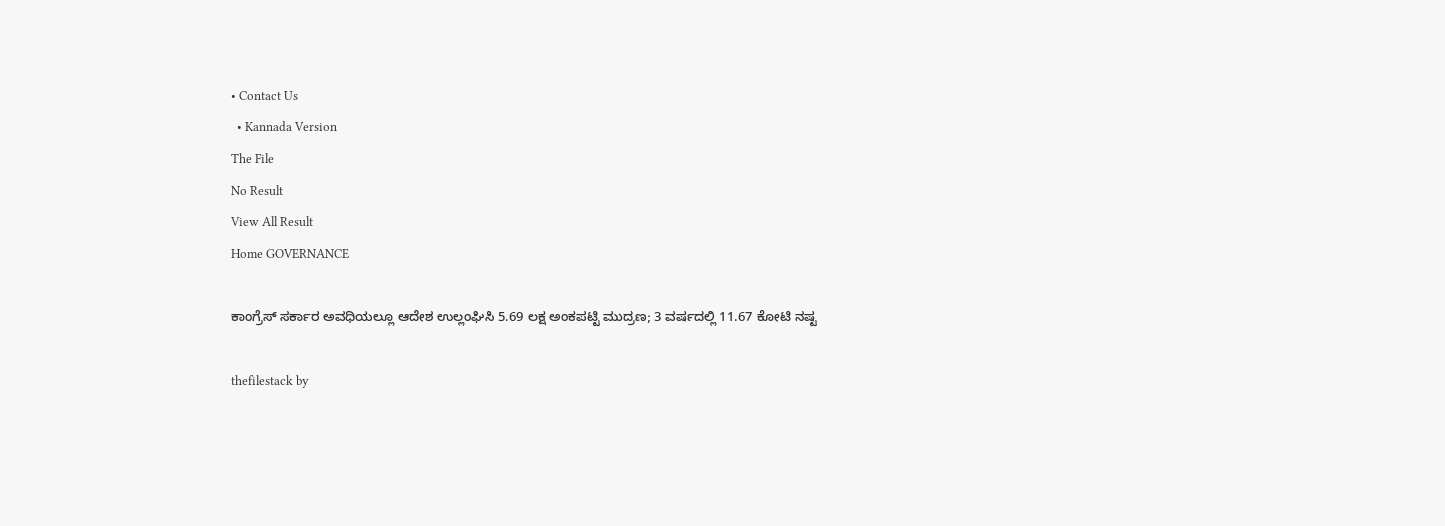• Contact Us
  • Kannada Version
The File
No Result
View All Result
Home GOVERNANCE

ಕಾಂಗ್ರೆಸ್‌ ಸರ್ಕಾರ ಅವಧಿಯಲ್ಲೂ ಆದೇಶ ಉಲ್ಲಂಘಿಸಿ 5.69 ಲಕ್ಷ ಅಂಕಪಟ್ಟಿ ಮುದ್ರಣ; 3 ವರ್ಷದಲ್ಲಿ 11.67 ಕೋಟಿ ನಷ್ಟ

thefilestack by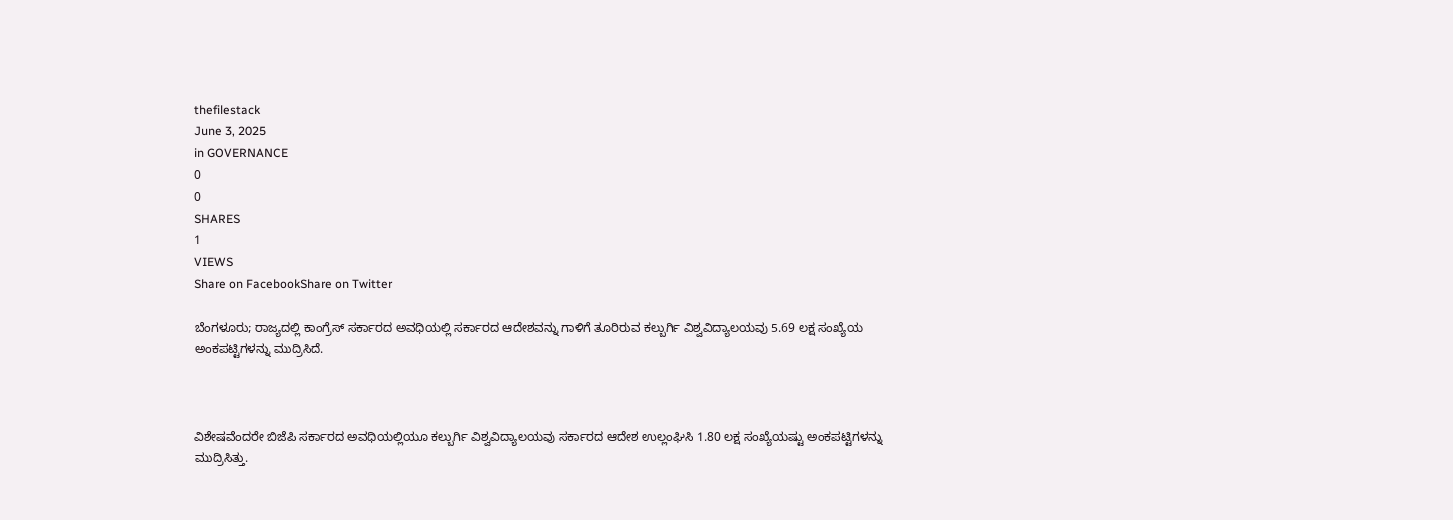thefilestack
June 3, 2025
in GOVERNANCE
0
0
SHARES
1
VIEWS
Share on FacebookShare on Twitter

ಬೆಂಗಳೂರು; ರಾಜ್ಯದಲ್ಲಿ ಕಾಂಗ್ರೆಸ್‌ ಸರ್ಕಾರದ ಅವಧಿಯಲ್ಲಿ ಸರ್ಕಾರದ ಆದೇಶವನ್ನು ಗಾಳಿಗೆ ತೂರಿರುವ ಕಲ್ಬುರ್ಗಿ ವಿಶ್ವವಿದ್ಯಾಲಯವು 5.69 ಲಕ್ಷ ಸಂಖ್ಯೆಯ ಅಂಕಪಟ್ಟಿಗಳನ್ನು ಮುದ್ರಿಸಿದೆ.



ವಿಶೇಷವೆಂದರೇ ಬಿಜೆಪಿ ಸರ್ಕಾರದ ಅವಧಿಯಲ್ಲಿಯೂ ಕಲ್ಬುರ್ಗಿ ವಿಶ್ವವಿದ್ಯಾಲಯವು ಸರ್ಕಾರದ ಆದೇಶ ಉಲ್ಲಂಘಿಸಿ 1.80 ಲಕ್ಷ ಸಂಖ್ಯೆಯಷ್ಟು ಅಂಕಪಟ್ಟಿಗಳನ್ನು ಮುದ್ರಿಸಿತ್ತು.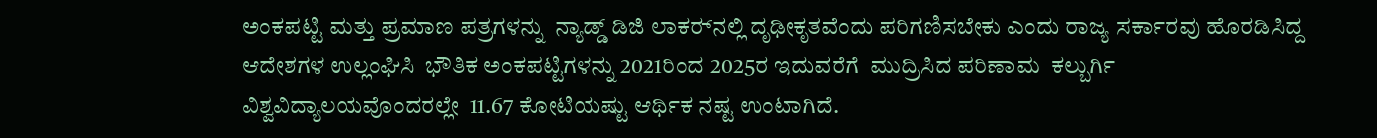ಅಂಕಪಟ್ಟಿ ಮತ್ತು ಪ್ರಮಾಣ ಪತ್ರಗಳನ್ನು  ನ್ಯಾಡ್ಡ್ ಡಿಜಿ ಲಾಕರ್‍‌ನಲ್ಲಿ ದೃಢೀಕೃತವೆಂದು ಪರಿಗಣಿಸಬೇಕು ಎಂದು ರಾಜ್ಯ ಸರ್ಕಾರವು ಹೊರಡಿಸಿದ್ದ ಆದೇಶಗಳ ಉಲ್ಲಂಘಿಸಿ  ಭೌತಿಕ ಅಂಕಪಟ್ಟಿಗಳನ್ನು 2021ರಿಂದ 2025ರ ಇದುವರೆಗೆ  ಮುದ್ರಿಸಿದ ಪರಿಣಾಮ  ಕಲ್ಬುರ್ಗಿ ವಿಶ್ವವಿದ್ಯಾಲಯವೊಂದರಲ್ಲೇ  11.67 ಕೋಟಿಯಷ್ಟು ಆರ್ಥಿಕ ನಷ್ಟ ಉಂಟಾಗಿದೆ.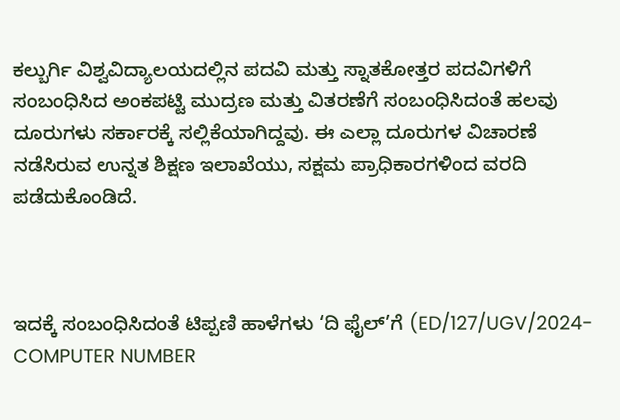ಕಲ್ಬುರ್ಗಿ ವಿಶ್ವವಿದ್ಯಾಲಯದಲ್ಲಿನ ಪದವಿ ಮತ್ತು ಸ್ನಾತಕೋತ್ತರ ಪದವಿಗಳಿಗೆ ಸಂಬಂಧಿಸಿದ ಅಂಕಪಟ್ಟಿ ಮುದ್ರಣ ಮತ್ತು ವಿತರಣೆಗೆ ಸಂಬಂಧಿಸಿದಂತೆ ಹಲವು ದೂರುಗಳು ಸರ್ಕಾರಕ್ಕೆ ಸಲ್ಲಿಕೆಯಾಗಿದ್ದವು. ಈ ಎಲ್ಲಾ ದೂರುಗಳ ವಿಚಾರಣೆ ನಡೆಸಿರುವ ಉನ್ನತ ಶಿಕ್ಷಣ ಇಲಾಖೆಯು, ಸಕ್ಷಮ ಪ್ರಾಧಿಕಾರಗಳಿಂದ ವರದಿ ಪಡೆದುಕೊಂಡಿದೆ.



ಇದಕ್ಕೆ ಸಂಬಂಧಿಸಿದಂತೆ ಟಿಪ್ಪಣಿ ಹಾಳೆಗಳು ‘ದಿ ಫೈಲ್‌’ಗೆ (ED/127/UGV/2024-COMPUTER NUMBER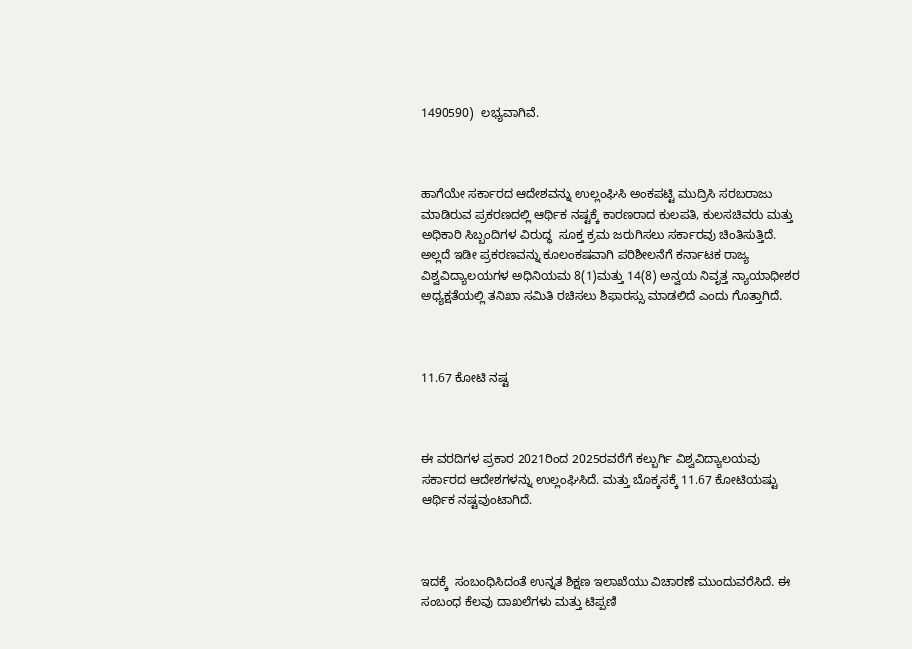1490590)  ಲಭ್ಯವಾಗಿವೆ.



ಹಾಗೆಯೇ ಸರ್ಕಾರದ ಆದೇಶವನ್ನು ಉಲ್ಲಂಘಿಸಿ ಅಂಕಪಟ್ಟಿ ಮುದ್ರಿಸಿ ಸರಬರಾಜು ಮಾಡಿರುವ ಪ್ರಕರಣದಲ್ಲಿ ಆರ್ಥಿಕ ನಷ್ಟಕ್ಕೆ ಕಾರಣರಾದ ಕುಲಪತಿ, ಕುಲಸಚಿವರು ಮತ್ತು ಅಧಿಕಾರಿ ಸಿಬ್ಬಂದಿಗಳ ವಿರುದ್ಧ  ಸೂಕ್ತ ಕ್ರಮ ಜರುಗಿಸಲು ಸರ್ಕಾರವು ಚಿಂತಿಸುತ್ತಿದೆ. ಅಲ್ಲದೆ ಇಡೀ ಪ್ರಕರಣವನ್ನು ಕೂಲಂಕಷವಾಗಿ ಪರಿಶೀಲನೆಗೆ ಕರ್ನಾಟಕ ರಾಜ್ಯ ವಿಶ್ವವಿದ್ಯಾಲಯಗಳ ಅಧಿನಿಯಮ 8(1)ಮತ್ತು 14(8) ಅನ್ವಯ ನಿವೃತ್ತ ನ್ಯಾಯಾಧೀಶರ ಅಧ್ಯಕ್ಷತೆಯಲ್ಲಿ ತನಿಖಾ ಸಮಿತಿ ರಚಿಸಲು ಶಿಫಾರಸ್ಸು ಮಾಡಲಿದೆ ಎಂದು ಗೊತ್ತಾಗಿದೆ.



11.67 ಕೋಟಿ ನಷ್ಟ



ಈ ವರದಿಗಳ ಪ್ರಕಾರ 2021ರಿಂದ 2025ರವರೆಗೆ ಕಲ್ಬುರ್ಗಿ ವಿಶ್ವವಿದ್ಯಾಲಯವು ಸರ್ಕಾರದ ಆದೇಶಗಳನ್ನು ಉಲ್ಲಂಘಿಸಿದೆ. ಮತ್ತು ಬೊಕ್ಕಸಕ್ಕೆ 11.67 ಕೋಟಿಯಷ್ಟು ಆರ್ಥಿಕ ನಷ್ಟವುಂಟಾಗಿದೆ.



ಇದಕ್ಕೆ  ಸಂಬಂಧಿಸಿದಂತೆ ಉನ್ನತ ಶಿಕ್ಷಣ ಇಲಾಖೆಯು ವಿಚಾರಣೆ ಮುಂದುವರೆಸಿದೆ. ಈ ಸಂಬಂಧ ಕೆಲವು ದಾಖಲೆಗಳು ಮತ್ತು ಟಿಪ್ಪಣಿ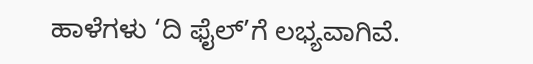ಹಾಳೆಗಳು ‘ದಿ ಫೈಲ್‌’ಗೆ ಲಭ್ಯವಾಗಿವೆ.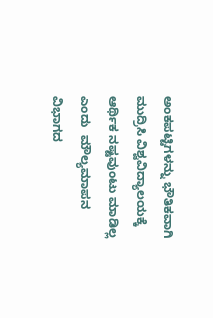ಅಂಕಪಟ್ಟಿಗಳನ್ನು ಭೌತಿಕವಾಗಿ ಮುದ್ರಿಸಿ ವಿಶ್ವವಿದ್ಯಾಲಯಕ್ಕೆ ಆರ್ಥಿಕ ನಷ್ಟವುಂಟು ಮಾಡಿಲ್ಲ ಎಂದು  ಮೌಲ್ಯಮಾಪನ ವಿಭಾಗದ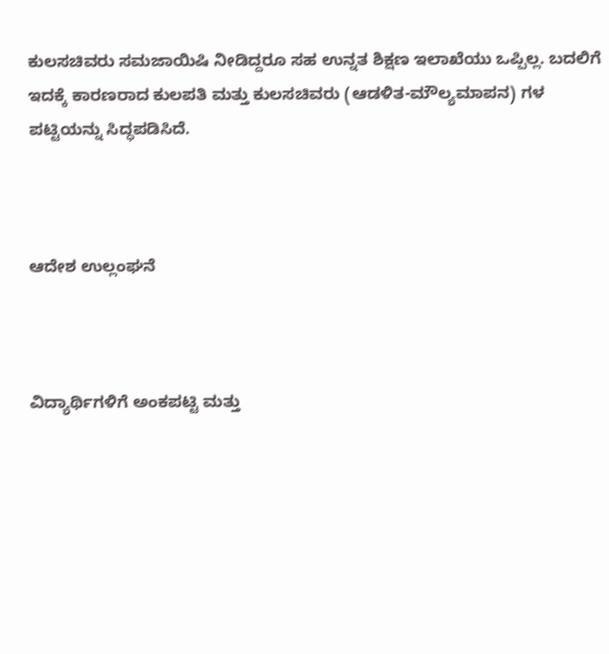ಕುಲಸಚಿವರು ಸಮಜಾಯಿಷಿ ನೀಡಿದ್ದರೂ ಸಹ ಉನ್ನತ ಶಿಕ್ಷಣ ಇಲಾಖೆಯು ಒಪ್ಪಿಲ್ಲ. ಬದಲಿಗೆ ಇದಕ್ಕೆ ಕಾರಣರಾದ ಕುಲಪತಿ ಮತ್ತು ಕುಲಸಚಿವರು (ಆಡಳಿತ-ಮೌಲ್ಯಮಾಪನ) ಗಳ ಪಟ್ಟಿಯನ್ನು ಸಿದ್ಧಪಡಿಸಿದೆ.



ಆದೇಶ ಉಲ್ಲಂಘನೆ



ವಿದ್ಯಾರ್ಥಿಗಳಿಗೆ ಅಂಕಪಟ್ಟಿ ಮತ್ತು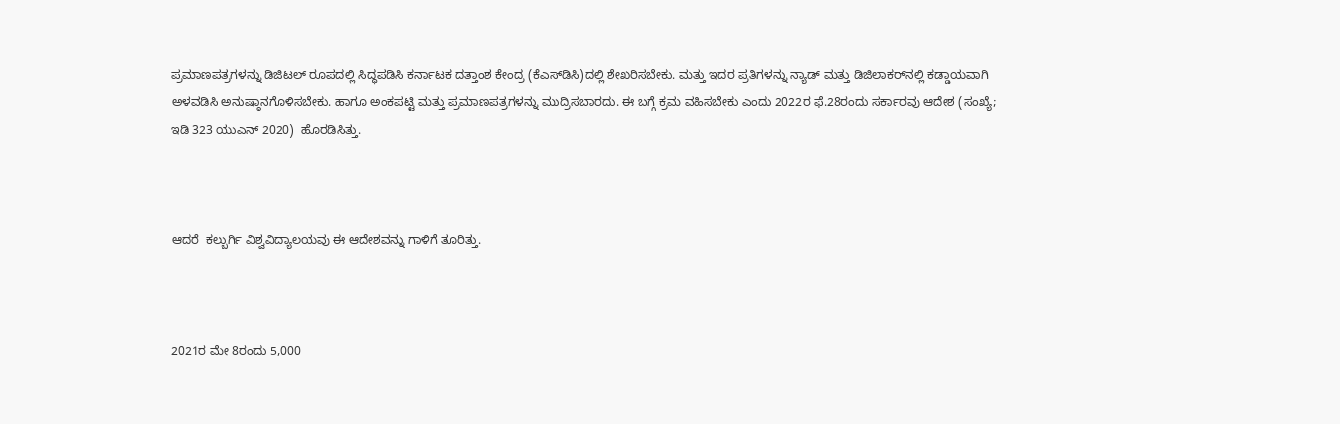ಪ್ರಮಾಣಪತ್ರಗಳನ್ನು ಡಿಜಿಟಲ್‌ ರೂಪದಲ್ಲಿ ಸಿದ್ಧಪಡಿಸಿ ಕರ್ನಾಟಕ ದತ್ತಾಂಶ ಕೇಂದ್ರ (ಕೆಎಸ್‌ಡಿಸಿ)ದಲ್ಲಿ ಶೇಖರಿಸಬೇಕು. ಮತ್ತು ಇದರ ಪ್ರತಿಗಳನ್ನು ನ್ಯಾಡ್‌ ಮತ್ತು ಡಿಜಿಲಾಕರ್‍‌ನಲ್ಲಿ ಕಡ್ಡಾಯವಾಗಿ ಅಳವಡಿಸಿ ಅನುಷ್ಠಾನಗೊಳಿಸಬೇಕು. ಹಾಗೂ ಅಂಕಪಟ್ಟಿ ಮತ್ತು ಪ್ರಮಾಣಪತ್ರಗಳನ್ನು ಮುದ್ರಿಸಬಾರದು. ಈ ಬಗ್ಗೆ ಕ್ರಮ ವಹಿಸಬೇಕು ಎಂದು 2022ರ ಫೆ.28ರಂದು ಸರ್ಕಾರವು ಆದೇಶ (ಸಂಖ್ಯೆ; ಇಡಿ 323 ಯುಎನ್ 2020)  ಹೊರಡಿಸಿತ್ತು.



ಆದರೆ  ಕಲ್ಬುರ್ಗಿ ವಿಶ್ವವಿದ್ಯಾಲಯವು ಈ ಆದೇಶವನ್ನು ಗಾಳಿಗೆ ತೂರಿತ್ತು.



2021ರ ಮೇ 8ರಂದು 5,000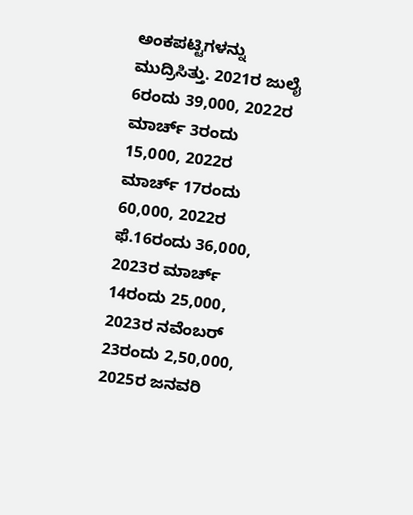ಅಂಕಪಟ್ಟಿಗಳನ್ನು ಮುದ್ರಿಸಿತ್ತು. 2021ರ ಜುಲೈ 6ರಂದು 39,000, 2022ರ ಮಾರ್ಚ್‌ 3ರಂದು 15,000, 2022ರ ಮಾರ್ಚ್‌ 17ರಂದು 60,000, 2022ರ ಫೆ.16ರಂದು 36,000, 2023ರ ಮಾರ್ಚ್‌ 14ರಂದು 25,000, 2023ರ ನವೆಂಬರ್‍‌ 23ರಂದು 2,50,000, 2025ರ ಜನವರಿ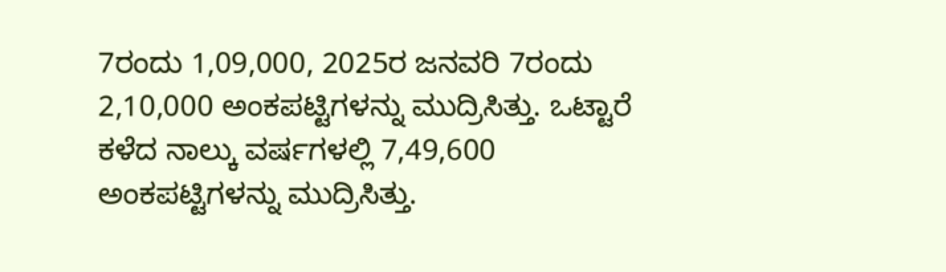7ರಂದು 1,09,000, 2025ರ ಜನವರಿ 7ರಂದು 2,10,000 ಅಂಕಪಟ್ಟಿಗಳನ್ನು ಮುದ್ರಿಸಿತ್ತು. ಒಟ್ಟಾರೆ ಕಳೆದ ನಾಲ್ಕು ವರ್ಷಗಳಲ್ಲಿ 7,49,600 ಅಂಕಪಟ್ಟಿಗಳನ್ನು ಮುದ್ರಿಸಿತ್ತು.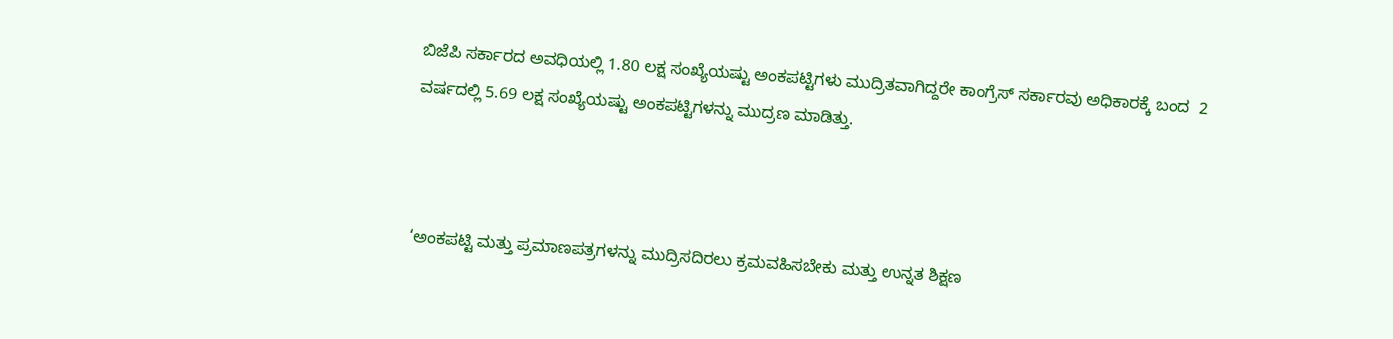ಬಿಜೆಪಿ ಸರ್ಕಾರದ ಅವಧಿಯಲ್ಲಿ 1.80 ಲಕ್ಷ ಸಂಖ್ಯೆಯಷ್ಟು ಅಂಕಪಟ್ಟಿಗಳು ಮುದ್ರಿತವಾಗಿದ್ದರೇ ಕಾಂಗ್ರೆಸ್‌ ಸರ್ಕಾರವು ಅಧಿಕಾರಕ್ಕೆ ಬಂದ  2 ವರ್ಷದಲ್ಲಿ 5.69 ಲಕ್ಷ ಸಂಖ್ಯೆಯಷ್ಟು ಅಂಕಪಟ್ಟಿಗಳನ್ನು ಮುದ್ರಣ ಮಾಡಿತ್ತು.



‘ಅಂಕಪಟ್ಟಿ ಮತ್ತು ಪ್ರಮಾಣಪತ್ರಗಳನ್ನು ಮುದ್ರಿಸದಿರಲು ಕ್ರಮವಹಿಸಬೇಕು ಮತ್ತು ಉನ್ನತ ಶಿಕ್ಷಣ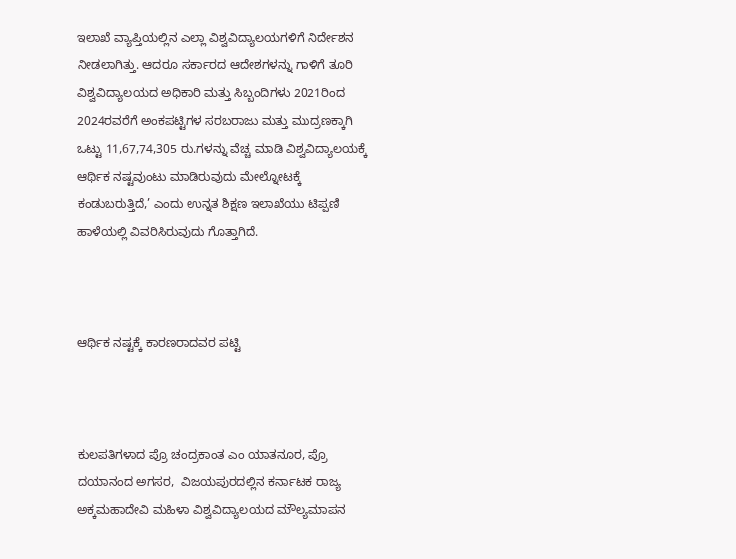ಇಲಾಖೆ ವ್ಯಾಪ್ತಿಯಲ್ಲಿನ ಎಲ್ಲಾ ವಿಶ್ವವಿದ್ಯಾಲಯಗಳಿಗೆ ನಿರ್ದೇಶನ ನೀಡಲಾಗಿತ್ತು. ಆದರೂ ಸರ್ಕಾರದ ಆದೇಶಗಳನ್ನು ಗಾಳಿಗೆ ತೂರಿ ವಿಶ್ವವಿದ್ಯಾಲಯದ ಅಧಿಕಾರಿ ಮತ್ತು ಸಿಬ್ಬಂದಿಗಳು 2021ರಿಂದ 2024ರವರೆಗೆ ಅಂಕಪಟ್ಟಿಗಳ ಸರಬರಾಜು ಮತ್ತು ಮುದ್ರಣಕ್ಕಾಗಿ ಒಟ್ಟು 11,67,74,305 ರು.ಗಳನ್ನು ವೆಚ್ಚ ಮಾಡಿ ವಿಶ್ವವಿದ್ಯಾಲಯಕ್ಕೆ ಆರ್ಥಿಕ ನಷ್ಟವುಂಟು ಮಾಡಿರುವುದು ಮೇಲ್ನೋಟಕ್ಕೆ ಕಂಡುಬರುತ್ತಿದೆ,’ ಎಂದು ಉನ್ನತ ಶಿಕ್ಷಣ ಇಲಾಖೆಯು ಟಿಪ್ಪಣಿ ಹಾಳೆಯಲ್ಲಿ ವಿವರಿಸಿರುವುದು ಗೊತ್ತಾಗಿದೆ.



ಆರ್ಥಿಕ ನಷ್ಟಕ್ಕೆ ಕಾರಣರಾದವರ ಪಟ್ಟಿ



ಕುಲಪತಿಗಳಾದ ಪ್ರೊ ಚಂದ್ರಕಾಂತ ಎಂ ಯಾತನೂರ, ಪ್ರೊ ದಯಾನಂದ ಅಗಸರ,  ವಿಜಯಪುರದಲ್ಲಿನ ಕರ್ನಾಟಕ ರಾಜ್ಯ ಅಕ್ಕಮಹಾದೇವಿ ಮಹಿಳಾ ವಿಶ್ವವಿದ್ಯಾಲಯದ ಮೌಲ್ಯಮಾಪನ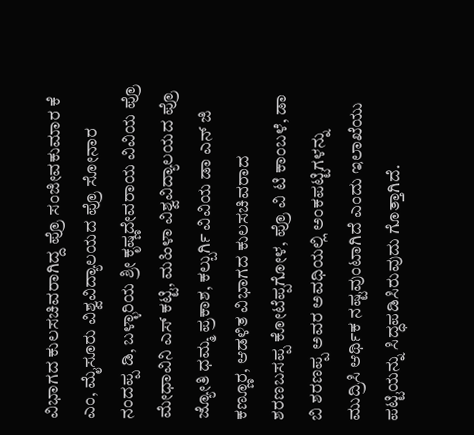ವಿಭಾಗದ ಕುಲಸಚಿವರಾಗಿದ್ದ ಪ್ರೊ ಸಂಜೀವಕುಮಾರ ಕೆ ಎಂ, ಮೈಸೂರು ವಿಶ್ವವಿದ್ಯಾಲಯದ ಪ್ರೊ ಸೋನಾರ ನಂದಪ್ಪ ಡಿ, ಬಳ್ಳಾರಿಯ ಶ್ರೀ ಕೃಷ್ಣದೇವರಾಯ ವಿವಿಯ ಪ್ರೊ ಮೇಧಾವಿನಿ ಎಸ್‌ ಕಟ್ಟಿ, ಮಹಿಳಾ ವಿಶ್ವವಿದ್ಯಾಲಯದ ಪ್ರೊ ಜ್ಯೋತಿ ಧಮ್ಮ ಪ್ರಕಾಶ, ಕಲ್ಬುರ್ಗಿ ವಿವಿಯ ಡಾ ಎನ್ ಜಿ ಕಣ್ಣೂರ, ಆಡಳಿತ ವಿಭಾಗದ ಕುಲಸಚಿವರಾದ ಶರಣಬಸಪ್ಪ ಕೋಟೆಪ್ಪಗೋಳ, ಪ್ರೊ ವಿ ಟಿ ಕಾಂಬಳೆ, ಡಾ ಬಿ ಶರಣಪ್ಪ ಅವರ ಅವಧಿಯಲ್ಲಿ ಅಂಕಪಟ್ಟಿಗಳನ್ನು ಮುದ್ರಿಸಿ ಆರ್ಥಿಕ ನಷ್ಟವುಂಟಾಗಿದೆ ಎಂದು ಇಲಾಖೆಯು ಪಟ್ಟಿಯನ್ನು ಸಿದ್ಧಪಡಿಸಿರುವುದು ಗೊತ್ತಾಗಿದೆ.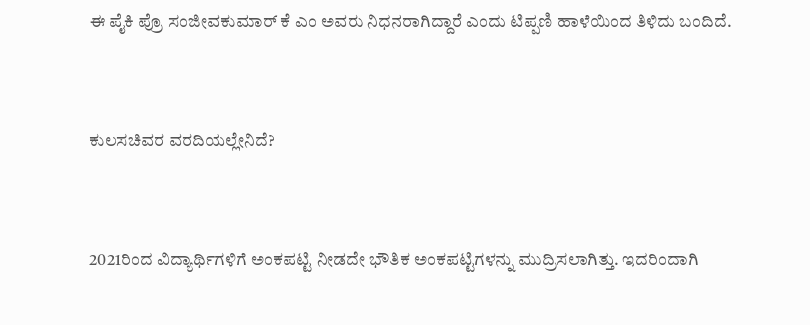ಈ ಪೈಕಿ ಪ್ರೊ ಸಂಜೀವಕುಮಾರ್ ಕೆ ಎಂ ಅವರು ನಿಧನರಾಗಿದ್ದಾರೆ ಎಂದು ಟಿಪ್ಪಣಿ ಹಾಳೆಯಿಂದ ತಿಳಿದು ಬಂದಿದೆ.



ಕುಲಸಚಿವರ ವರದಿಯಲ್ಲೇನಿದೆ?



2021ರಿಂದ ವಿದ್ಯಾರ್ಥಿಗಳಿಗೆ ಅಂಕಪಟ್ಟಿ ನೀಡದೇ ಭೌತಿಕ ಅಂಕಪಟ್ಟಿಗಳನ್ನು ಮುದ್ರಿಸಲಾಗಿತ್ತು. ಇದರಿಂದಾಗಿ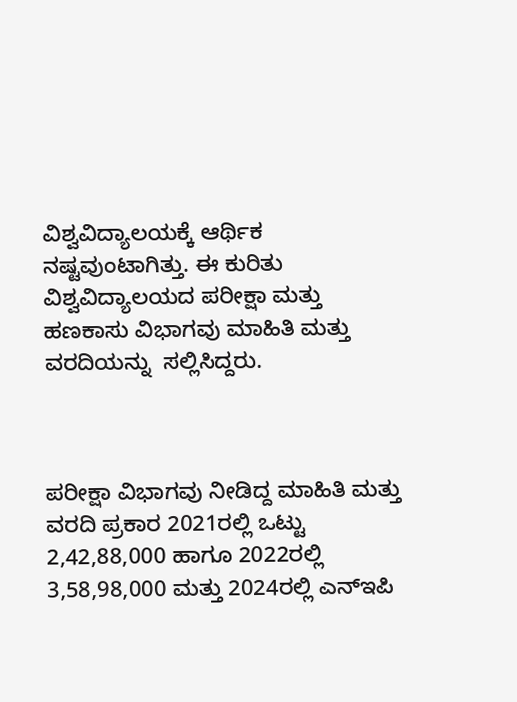ವಿಶ್ವವಿದ್ಯಾಲಯಕ್ಕೆ ಆರ್ಥಿಕ ನಷ್ಟವುಂಟಾಗಿತ್ತು. ಈ ಕುರಿತು ವಿಶ್ವವಿದ್ಯಾಲಯದ ಪರೀಕ್ಷಾ ಮತ್ತು ಹಣಕಾಸು ವಿಭಾಗವು ಮಾಹಿತಿ ಮತ್ತು ವರದಿಯನ್ನು  ಸಲ್ಲಿಸಿದ್ದರು.



ಪರೀಕ್ಷಾ ವಿಭಾಗವು ನೀಡಿದ್ದ ಮಾಹಿತಿ ಮತ್ತು ವರದಿ ಪ್ರಕಾರ 2021ರಲ್ಲಿ ಒಟ್ಟು 2,42,88,000 ಹಾಗೂ 2022ರಲ್ಲಿ 3,58,98,000 ಮತ್ತು 2024ರಲ್ಲಿ ಎನ್‌ಇಪಿ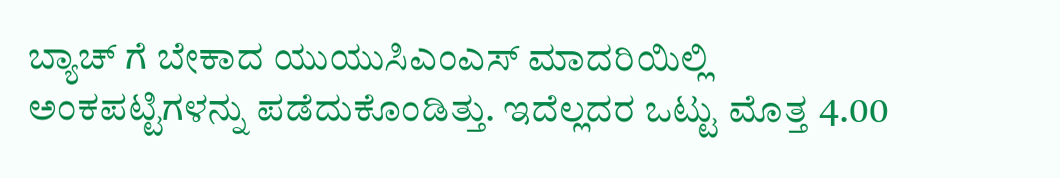ಬ್ಯಾಚ್‌ ಗೆ ಬೇಕಾದ ಯುಯುಸಿಎಂಎಸ್‌ ಮಾದರಿಯಿಲ್ಲಿ ಅಂಕಪಟ್ಟಿಗಳನ್ನು ಪಡೆದುಕೊಂಡಿತ್ತು. ಇದೆಲ್ಲದರ ಒಟ್ಟು ಮೊತ್ತ 4.00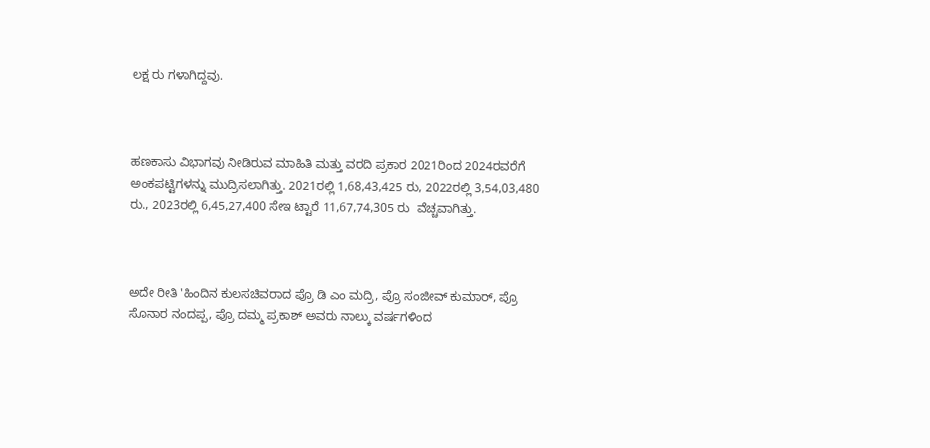ಲಕ್ಷ ರು ಗಳಾಗಿದ್ದವು.



ಹಣಕಾಸು ವಿಭಾಗವು ನೀಡಿರುವ ಮಾಹಿತಿ ಮತ್ತು ವರದಿ ಪ್ರಕಾರ 2021ರಿಂದ 2024ರವರೆಗೆ ಅಂಕಪಟ್ಟಿಗಳನ್ನು ಮುದ್ರಿಸಲಾಗಿತ್ತು. 2021ರಲ್ಲಿ 1,68,43,425 ರು, 2022ರಲ್ಲಿ 3,54,03,480 ರು., 2023ರಲ್ಲಿ 6,45,27,400 ಸೇಇ ಟ್ಟಾರೆ 11,67,74,305 ರು  ವೆಚ್ಚವಾಗಿತ್ತು.



ಅದೇ ರೀತಿ 'ಹಿಂದಿನ ಕುಲಸಚಿವರಾದ ಪ್ರೊ ಡಿ ಎಂ ಮದ್ರಿ, ಪ್ರೊ ಸಂಜೀವ್‌ ಕುಮಾರ್, ಪ್ರೊ ಸೊನಾರ ನಂದಪ್ಪ, ಪ್ರೊ ದಮ್ಮ ಪ್ರಕಾಶ್‌ ಅವರು ನಾಲ್ಕು ವರ್ಷಗಳಿಂದ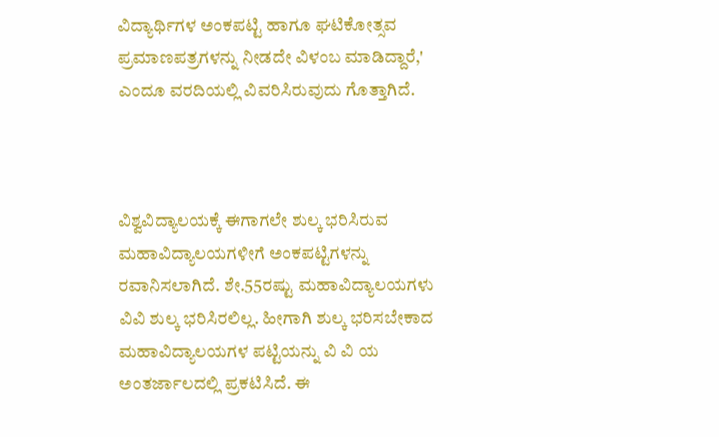ವಿದ್ಯಾರ್ಥಿಗಳ ಅಂಕಪಟ್ಟಿ ಹಾಗೂ ಘಟಿಕೋತ್ಸವ ಪ್ರಮಾಣಪತ್ರಗಳನ್ನು ನೀಡದೇ ವಿಳಂಬ ಮಾಡಿದ್ದಾರೆ,' ಎಂದೂ ವರದಿಯಲ್ಲಿ ವಿವರಿಸಿರುವುದು ಗೊತ್ತಾಗಿದೆ.



ವಿಶ್ವವಿದ್ಯಾಲಯಕ್ಕೆ ಈಗಾಗಲೇ ಶುಲ್ಕ ಭರಿಸಿರುವ ಮಹಾವಿದ್ಯಾಲಯಗಳೀಗೆ ಅಂಕಪಟ್ಟಿಗಳನ್ನು ರವಾನಿಸಲಾಗಿದೆ. ಶೇ.55ರಷ್ಟು ಮಹಾವಿದ್ಯಾಲಯಗಳು ವಿವಿ ಶುಲ್ಕ ಭರಿಸಿರಲಿಲ್ಲ. ಹೀಗಾಗಿ ಶುಲ್ಕ ಭರಿಸಬೇಕಾದ ಮಹಾವಿದ್ಯಾಲಯಗಳ ಪಟ್ಟಿಯನ್ನು ವಿ ವಿ ಯ ಅಂತರ್ಜಾಲದಲ್ಲಿ ಪ್ರಕಟಿಸಿದೆ. ಈ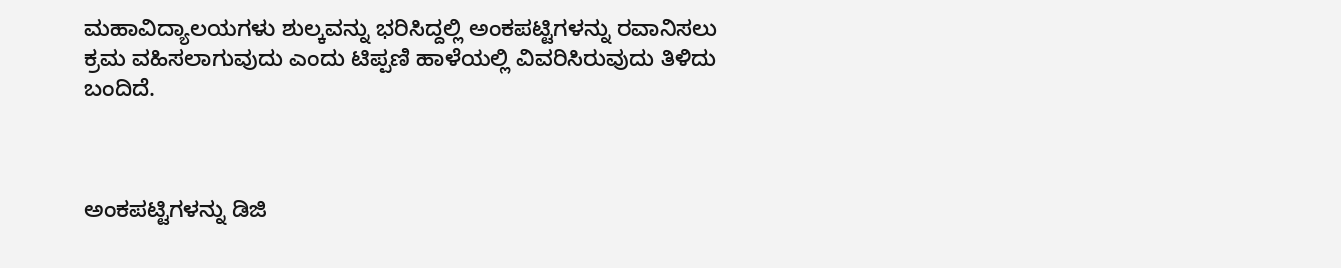ಮಹಾವಿದ್ಯಾಲಯಗಳು ಶುಲ್ಕವನ್ನು ಭರಿಸಿದ್ದಲ್ಲಿ ಅಂಕಪಟ್ಟಿಗಳನ್ನು ರವಾನಿಸಲು ಕ್ರಮ ವಹಿಸಲಾಗುವುದು ಎಂದು ಟಿಪ್ಪಣಿ ಹಾಳೆಯಲ್ಲಿ ವಿವರಿಸಿರುವುದು ತಿಳಿದು ಬಂದಿದೆ.



ಅಂಕಪಟ್ಟಿಗಳನ್ನು ಡಿಜಿ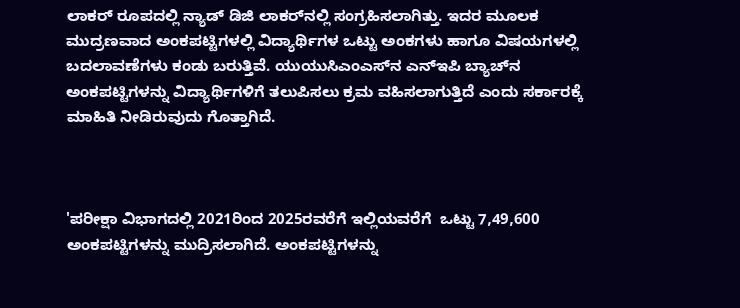ಲಾಕರ್‍‌ ರೂಪದಲ್ಲಿ ನ್ಯಾಡ್‌ ಡಿಜಿ ಲಾಕರ್‍‌ನಲ್ಲಿ ಸಂಗ್ರಹಿಸಲಾಗಿತ್ತು. ಇದರ ಮೂಲಕ ಮುದ್ರಣವಾದ ಅಂಕಪಟ್ಟಿಗಳಲ್ಲಿ ವಿದ್ಯಾರ್ಥಿಗಳ ಒಟ್ಟು ಅಂಕಗಳು ಹಾಗೂ ವಿಷಯಗಳಲ್ಲಿ ಬದಲಾವಣೆಗಳು ಕಂಡು ಬರುತ್ತಿವೆ. ಯುಯುಸಿಎಂಎಸ್‌ನ ಎನ್‌ಇಪಿ ಬ್ಯಾಚ್‌ನ ಅಂಕಪಟ್ಟಿಗಳನ್ನು ವಿದ್ಯಾರ್ಥಿಗಳಿಗೆ ತಲುಪಿಸಲು ಕ್ರಮ ವಹಿಸಲಾಗುತ್ತಿದೆ ಎಂದು ಸರ್ಕಾರಕ್ಕೆ ಮಾಹಿತಿ ನೀಡಿರುವುದು ಗೊತ್ತಾಗಿದೆ.



'ಪರೀಕ್ಷಾ ವಿಭಾಗದಲ್ಲಿ 2021ರಿಂದ 2025ರವರೆಗೆ ಇಲ್ಲಿಯವರೆಗೆ  ಒಟ್ಟು 7,49,600 ಅಂಕಪಟ್ಟಿಗಳನ್ನು ಮುದ್ರಿಸಲಾಗಿದೆ. ಅಂಕಪಟ್ಟಿಗಳನ್ನು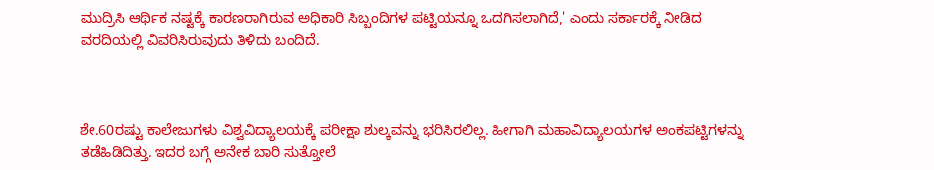ಮುದ್ರಿಸಿ ಆರ್ಥಿಕ ನಷ್ಟಕ್ಕೆ ಕಾರಣರಾಗಿರುವ ಅಧಿಕಾರಿ ಸಿಬ್ಬಂದಿಗಳ ಪಟ್ಟಿಯನ್ನೂ ಒದಗಿಸಲಾಗಿದೆ,' ಎಂದು ಸರ್ಕಾರಕ್ಕೆ ನೀಡಿದ ವರದಿಯಲ್ಲಿ ವಿವರಿಸಿರುವುದು ತಿಳಿದು ಬಂದಿದೆ.



ಶೇ.60ರಷ್ಟು ಕಾಲೇಜುಗಳು ವಿಶ್ವವಿದ್ಯಾಲಯಕ್ಕೆ ಪರೀಕ್ಷಾ ಶುಲ್ಕವನ್ನು ಭರಿಸಿರಲಿಲ್ಲ. ಹೀಗಾಗಿ ಮಹಾವಿದ್ಯಾಲಯಗಳ ಅಂಕಪಟ್ಟಿಗಳನ್ನು ತಡೆಹಿಡಿದಿತ್ತು. ಇದರ ಬಗ್ಗೆ ಅನೇಕ ಬಾರಿ ಸುತ್ತೋಲೆ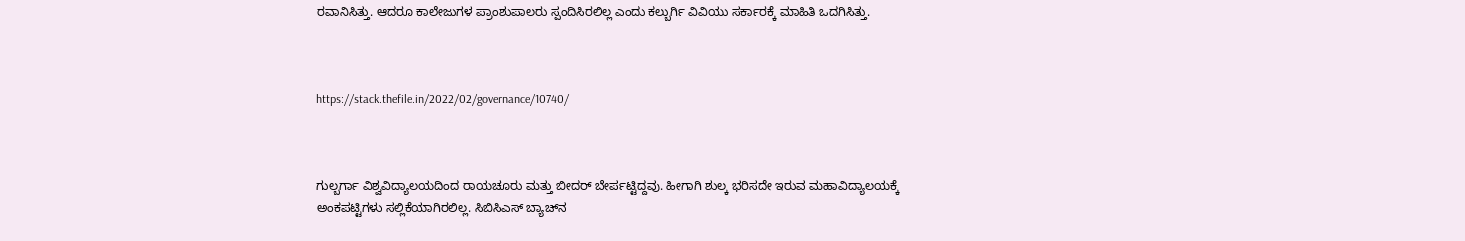ರವಾನಿಸಿತ್ತು. ಆದರೂ ಕಾಲೇಜುಗಳ ಪ್ರಾಂಶುಪಾಲರು ಸ್ಪಂದಿಸಿರಲಿಲ್ಲ ಎಂದು ಕಲ್ಬುರ್ಗಿ ವಿವಿಯು ಸರ್ಕಾರಕ್ಕೆ ಮಾಹಿತಿ ಒದಗಿಸಿತ್ತು.



https://stack.thefile.in/2022/02/governance/10740/



ಗುಲ್ಬರ್ಗಾ ವಿಶ್ವವಿದ್ಯಾಲಯದಿಂದ ರಾಯಚೂರು ಮತ್ತು ಬೀದರ್‍‌ ಬೇರ್ಪಟ್ಟಿದ್ದವು. ಹೀಗಾಗಿ ಶುಲ್ಕ ಭರಿಸದೇ ಇರುವ ಮಹಾವಿದ್ಯಾಲಯಕ್ಕೆ ಅಂಕಪಟ್ಟಿಗಳು ಸಲ್ಲಿಕೆಯಾಗಿರಲಿಲ್ಲ. ಸಿಬಿಸಿಎಸ್‌ ಬ್ಯಾಚ್‌ನ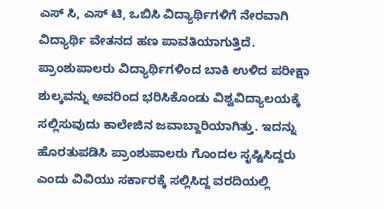ಎಸ್‌ ಸಿ, ಎಸ್‌ ಟಿ, ಒಬಿಸಿ ವಿದ್ಯಾರ್ಥಿಗಳಿಗೆ ನೇರವಾಗಿ ವಿದ್ಯಾರ್ಥಿ ವೇತನದ ಹಣ ಪಾವತಿಯಾಗುತ್ತಿದೆ. ಪ್ರಾಂಶುಪಾಲರು ವಿದ್ಯಾರ್ಥಿಗಳಿಂದ ಬಾಕಿ ಉಳಿದ ಪರೀಕ್ಷಾ ಶುಲ್ಕವನ್ನು ಅವರಿಂದ ಭರಿಸಿಕೊಂಡು ವಿಶ್ವವಿದ್ಯಾಲಯಕ್ಕೆ ಸಲ್ಲಿಸುವುದು ಕಾಲೇಜಿನ ಜವಾಬ್ದಾರಿಯಾಗಿತ್ತು. ಇದನ್ನು ಹೊರತುಪಡಿಸಿ ಪ್ರಾಂಶುಪಾಲರು ಗೊಂದಲ ಸೃಷ್ಟಿಸಿದ್ದರು ಎಂದು ವಿವಿಯು ಸರ್ಕಾರಕ್ಕೆ ಸಲ್ಲಿಸಿದ್ದ ವರದಿಯಲ್ಲಿ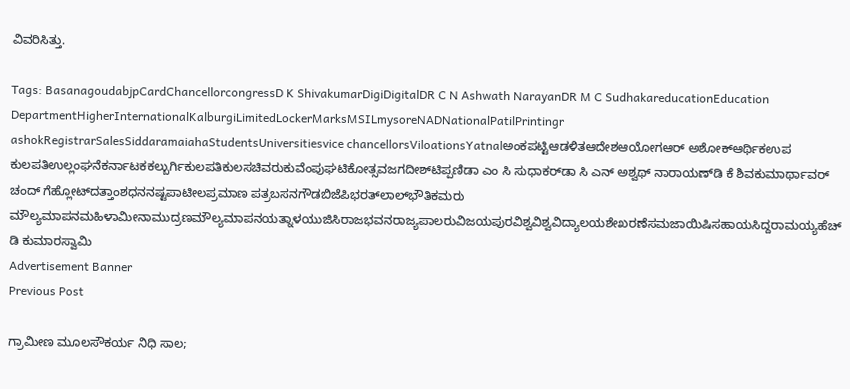ವಿವರಿಸಿತ್ತು.

Tags: BasanagoudabjpCardChancellorcongressD K ShivakumarDigiDigitalDR C N Ashwath NarayanDR M C SudhakareducationEducation DepartmentHigherInternationalKalburgiLimitedLockerMarksMSILmysoreNADNationalPatilPrintingr ashokRegistrarSalesSiddaramaiahaStudentsUniversitiesvice chancellorsViloationsYatnalಅಂಕಪಟ್ಟಿಆಡಳಿತಆದೇಶಆಯೋಗಆರ್‌ ಅಶೋಕ್‌ಆರ್ಥಿಕಉಪ ಕುಲಪತಿಉಲ್ಲಂಘನೆಕರ್ನಾಟಕಕಲ್ಬುರ್ಗಿಕುಲಪತಿಕುಲಸಚಿವರುಕುವೆಂಪುಘಟಿಕೋತ್ಸವಜಗದೀಶ್‌ಟಿಪ್ಪಣಿಡಾ ಎಂ ಸಿ ಸುಧಾಕರ್‌ಡಾ ಸಿ ಎನ್‌ ಅಶ್ವಥ್‌ ನಾರಾಯಣ್‌ಡಿ ಕೆ ಶಿವಕುಮಾರ್ಥಾವರ್‍‌ ಚಂದ್‌ ಗೆಹ್ಲೋಟ್‌ದತ್ತಾಂಶಧನನಷ್ಟಪಾಟೀಲಪ್ರಮಾಣ ಪತ್ರಬಸನಗೌಡಬಿಜೆಪಿಭರತ್‌ಲಾಲ್‌ಭೌತಿಕಮರು ಮೌಲ್ಯಮಾಪನಮಹಿಳಾಮೀನಾಮುದ್ರಣಮೌಲ್ಯಮಾಪನಯತ್ನಾಳಯುಜಿಸಿರಾಜಭವನರಾಜ್ಯಪಾಲರುವಿಜಯಪುರವಿಶ್ವವಿಶ್ವವಿದ್ಯಾಲಯಶೇಖರಣೆಸಮಜಾಯಿಷಿಸಹಾಯಸಿದ್ದರಾಮಯ್ಯಹೆಚ್‌ ಡಿ ಕುಮಾರಸ್ವಾಮಿ
Advertisement Banner
Previous Post

ಗ್ರಾಮೀಣ ಮೂಲಸೌಕರ್ಯ ನಿಧಿ ಸಾಲ;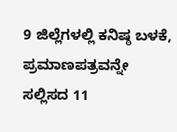9 ಜಿಲ್ಲೆಗಳಲ್ಲಿ ಕನಿಷ್ಠ ಬಳಕೆ, ಪ್ರಮಾಣಪತ್ರವನ್ನೇ ಸಲ್ಲಿಸದ 11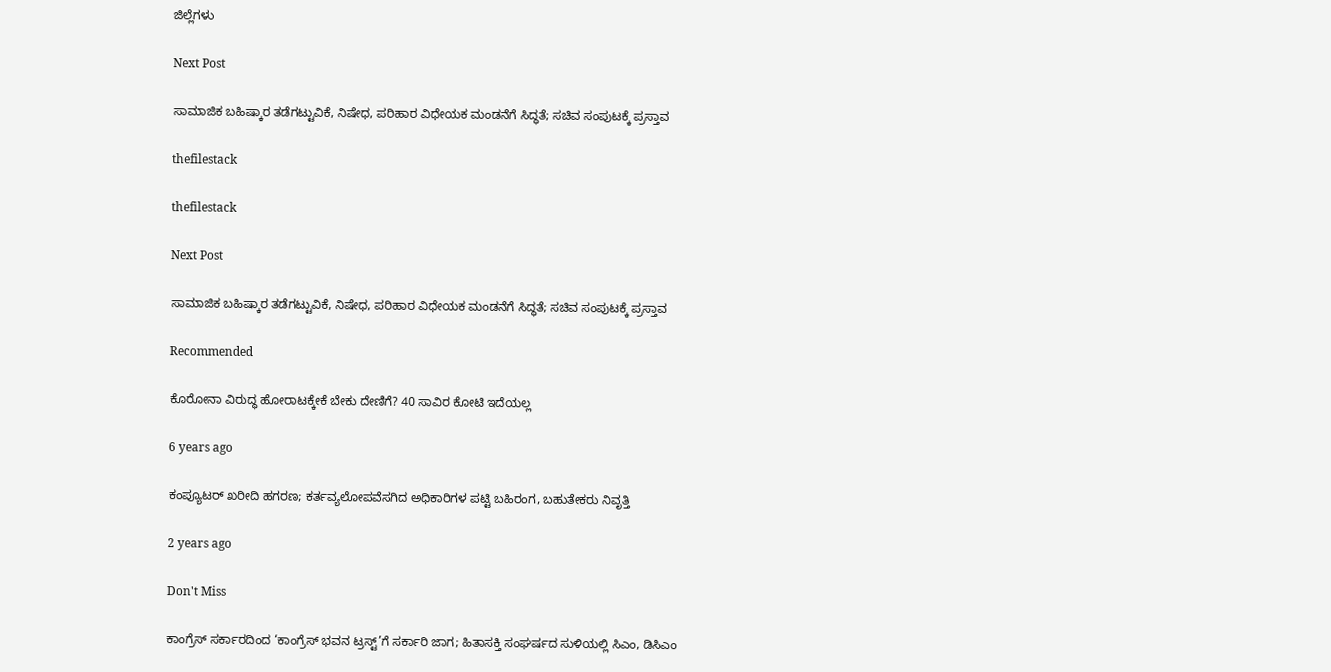ಜಿಲ್ಲೆಗಳು

Next Post

ಸಾಮಾಜಿಕ ಬಹಿಷ್ಕಾರ ತಡೆಗಟ್ಟುವಿಕೆ, ನಿಷೇಧ, ಪರಿಹಾರ ವಿಧೇಯಕ ಮಂಡನೆಗೆ ಸಿದ್ಧತೆ; ಸಚಿವ ಸಂಪುಟಕ್ಕೆ ಪ್ರಸ್ತಾವ

thefilestack

thefilestack

Next Post

ಸಾಮಾಜಿಕ ಬಹಿಷ್ಕಾರ ತಡೆಗಟ್ಟುವಿಕೆ, ನಿಷೇಧ, ಪರಿಹಾರ ವಿಧೇಯಕ ಮಂಡನೆಗೆ ಸಿದ್ಧತೆ; ಸಚಿವ ಸಂಪುಟಕ್ಕೆ ಪ್ರಸ್ತಾವ

Recommended

ಕೊರೋನಾ ವಿರುದ್ಧ ಹೋರಾಟಕ್ಕೇಕೆ ಬೇಕು ದೇಣಿಗೆ? 40 ಸಾವಿರ ಕೋಟಿ ಇದೆಯಲ್ಲ

6 years ago

ಕಂಪ್ಯೂಟರ್‍‌ ಖರೀದಿ ಹಗರಣ; ಕರ್ತವ್ಯಲೋಪವೆಸಗಿದ ಅಧಿಕಾರಿಗಳ ಪಟ್ಟಿ ಬಹಿರಂಗ, ಬಹುತೇಕರು ನಿವೃತ್ತಿ

2 years ago

Don't Miss

ಕಾಂಗ್ರೆಸ್‌ ಸರ್ಕಾರದಿಂದ ‘ಕಾಂಗ್ರೆಸ್‌ ಭವನ ಟ್ರಸ್ಟ್‌’ಗೆ ಸರ್ಕಾರಿ ಜಾಗ; ಹಿತಾಸಕ್ತಿ ಸಂಘ‍ರ್ಷದ ಸುಳಿಯಲ್ಲಿ ಸಿಎಂ, ಡಿಸಿಎಂ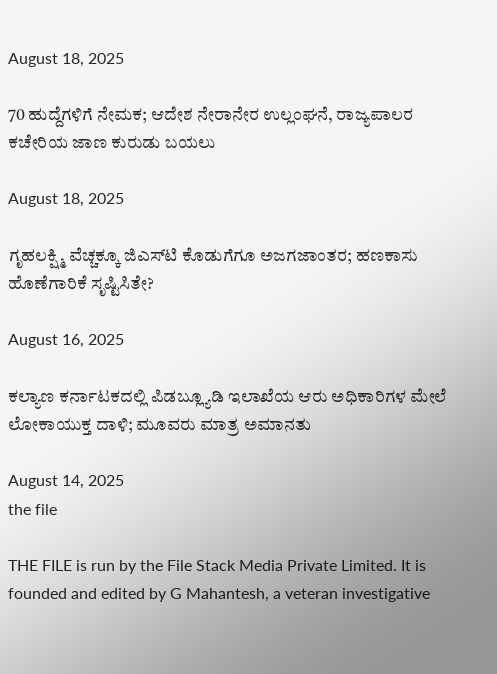August 18, 2025

70 ಹುದ್ದೆಗಳಿಗೆ ನೇಮಕ; ಆದೇಶ ನೇರಾನೇರ ಉಲ್ಲಂಘನೆ, ರಾಜ್ಯಪಾಲರ ಕಚೇರಿಯ ಜಾಣ ಕುರುಡು ಬಯಲು

August 18, 2025

ಗೃಹಲಕ್ಷ್ಮಿ ವೆಚ್ಚಕ್ಕೂ ಜಿಎಸ್‌ಟಿ ಕೊಡುಗೆಗೂ ಅಜಗಜಾಂತರ; ಹಣಕಾಸು ಹೊಣೆಗಾರಿಕೆ ಸೃಷ್ಟಿಸಿತೇ?

August 16, 2025

ಕಲ್ಯಾಣ ಕರ್ನಾಟಕದಲ್ಲಿ ಪಿಡಬ್ಲ್ಯೂಡಿ ಇಲಾಖೆಯ ಆರು ಅಧಿಕಾರಿಗಳ ಮೇಲೆ ಲೋಕಾಯುಕ್ತ ದಾಳಿ; ಮೂವರು ಮಾತ್ರ ಅಮಾನತು

August 14, 2025
the file

THE FILE is run by the File Stack Media Private Limited. It is founded and edited by G Mahantesh, a veteran investigative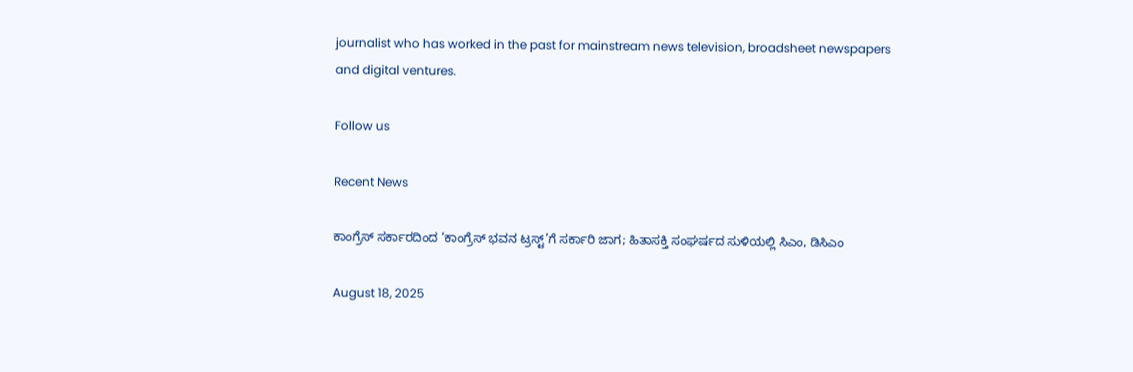journalist who has worked in the past for mainstream news television, broadsheet newspapers and digital ventures.

Follow us

Recent News

ಕಾಂಗ್ರೆಸ್‌ ಸರ್ಕಾರದಿಂದ ‘ಕಾಂಗ್ರೆಸ್‌ ಭವನ ಟ್ರಸ್ಟ್‌’ಗೆ ಸರ್ಕಾರಿ ಜಾಗ; ಹಿತಾಸಕ್ತಿ ಸಂಘ‍ರ್ಷದ ಸುಳಿಯಲ್ಲಿ ಸಿಎಂ, ಡಿಸಿಎಂ

August 18, 2025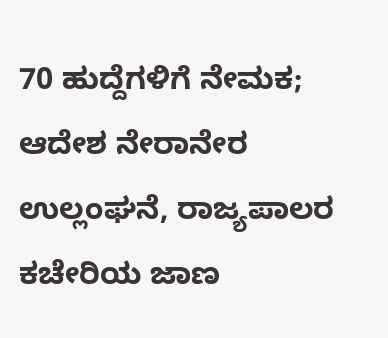70 ಹುದ್ದೆಗಳಿಗೆ ನೇಮಕ; ಆದೇಶ ನೇರಾನೇರ ಉಲ್ಲಂಘನೆ, ರಾಜ್ಯಪಾಲರ ಕಚೇರಿಯ ಜಾಣ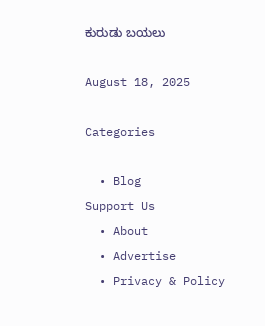ಕುರುಡು ಬಯಲು

August 18, 2025

Categories

  • Blog
Support Us
  • About
  • Advertise
  • Privacy & Policy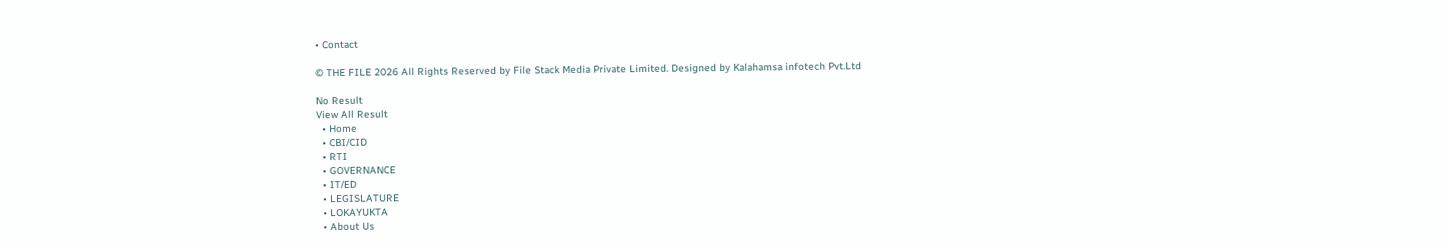• Contact

© THE FILE 2026 All Rights Reserved by File Stack Media Private Limited. Designed by Kalahamsa infotech Pvt.Ltd

No Result
View All Result
  • Home
  • CBI/CID
  • RTI
  • GOVERNANCE
  • IT/ED
  • LEGISLATURE
  • LOKAYUKTA
  • About Us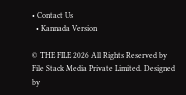• Contact Us
  • Kannada Version

© THE FILE 2026 All Rights Reserved by File Stack Media Private Limited. Designed by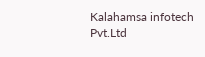Kalahamsa infotech Pvt.Ltd